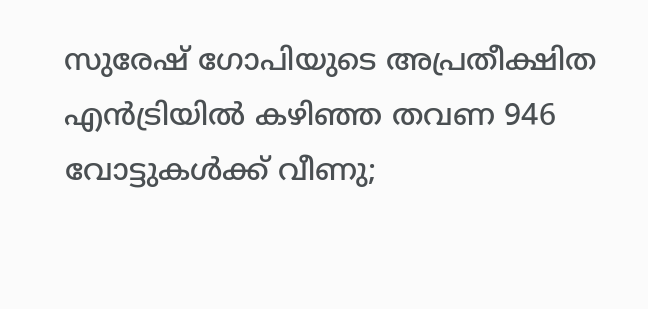സുരേഷ് ഗോപിയുടെ അപ്രതീക്ഷിത എന്‍ട്രിയില്‍ കഴിഞ്ഞ തവണ 946 വോട്ടുകള്‍ക്ക് വീണു;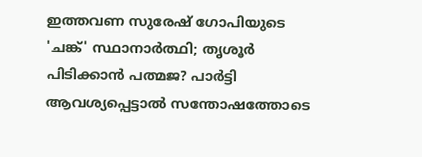ഇത്തവണ സുരേഷ് ഗോപിയുടെ 'ചങ്ക്' സ്ഥാനാര്‍ത്ഥി; തൃശൂര്‍ പിടിക്കാന്‍ പത്മജ? പാര്‍ട്ടി ആവശ്യപ്പെട്ടാല്‍ സന്തോഷത്തോടെ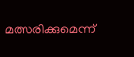മത്സരിക്കുമെന്ന്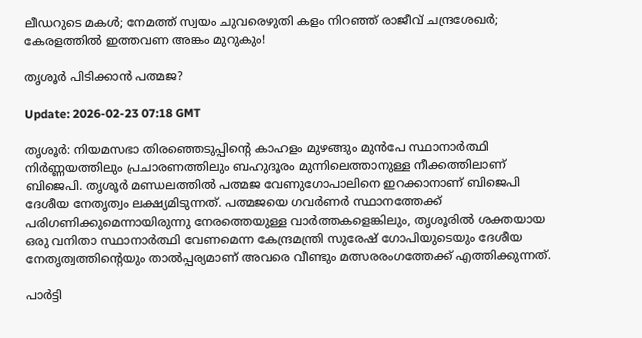ലീഡറുടെ മകള്‍; നേമത്ത് സ്വയം ചുവരെഴുതി കളം നിറഞ്ഞ് രാജീവ് ചന്ദ്രശേഖര്‍; കേരളത്തില്‍ ഇത്തവണ അങ്കം മുറുകും!

തൃശൂര്‍ പിടിക്കാന്‍ പത്മജ?

Update: 2026-02-23 07:18 GMT

തൃശൂര്‍: നിയമസഭാ തിരഞ്ഞെടുപ്പിന്റെ കാഹളം മുഴങ്ങും മുന്‍പേ സ്ഥാനാര്‍ത്ഥി നിര്‍ണ്ണയത്തിലും പ്രചാരണത്തിലും ബഹുദൂരം മുന്നിലെത്താനുള്ള നീക്കത്തിലാണ് ബിജെപി. തൃശൂര്‍ മണ്ഡലത്തില്‍ പത്മജ വേണുഗോപാലിനെ ഇറക്കാനാണ് ബിജെപി ദേശീയ നേതൃത്വം ലക്ഷ്യമിടുന്നത്. പത്മജയെ ഗവര്‍ണര്‍ സ്ഥാനത്തേക്ക് പരിഗണിക്കുമെന്നായിരുന്നു നേരത്തെയുള്ള വാര്‍ത്തകളെങ്കിലും, തൃശൂരില്‍ ശക്തയായ ഒരു വനിതാ സ്ഥാനാര്‍ത്ഥി വേണമെന്ന കേന്ദ്രമന്ത്രി സുരേഷ് ഗോപിയുടെയും ദേശീയ നേതൃത്വത്തിന്റെയും താല്‍പ്പര്യമാണ് അവരെ വീണ്ടും മത്സരരംഗത്തേക്ക് എത്തിക്കുന്നത്.

പാര്‍ട്ടി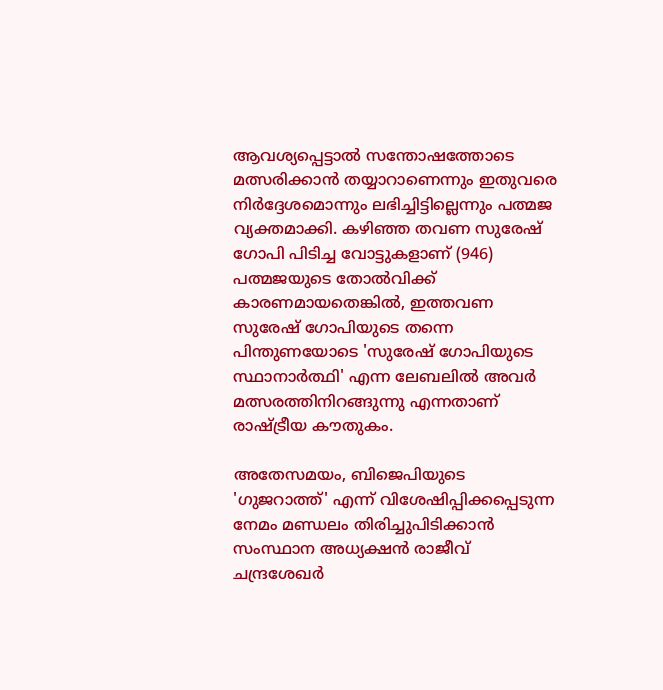ആവശ്യപ്പെട്ടാല്‍ സന്തോഷത്തോടെ മത്സരിക്കാന്‍ തയ്യാറാണെന്നും ഇതുവരെ നിര്‍ദ്ദേശമൊന്നും ലഭിച്ചിട്ടില്ലെന്നും പത്മജ വ്യക്തമാക്കി. കഴിഞ്ഞ തവണ സുരേഷ് ഗോപി പിടിച്ച വോട്ടുകളാണ് (946) പത്മജയുടെ തോല്‍വിക്ക് കാരണമായതെങ്കില്‍, ഇത്തവണ സുരേഷ് ഗോപിയുടെ തന്നെ പിന്തുണയോടെ 'സുരേഷ് ഗോപിയുടെ സ്ഥാനാര്‍ത്ഥി' എന്ന ലേബലില്‍ അവര്‍ മത്സരത്തിനിറങ്ങുന്നു എന്നതാണ് രാഷ്ട്രീയ കൗതുകം.

അതേസമയം, ബിജെപിയുടെ 'ഗുജറാത്ത്' എന്ന് വിശേഷിപ്പിക്കപ്പെടുന്ന നേമം മണ്ഡലം തിരിച്ചുപിടിക്കാന്‍ സംസ്ഥാന അധ്യക്ഷന്‍ രാജീവ് ചന്ദ്രശേഖര്‍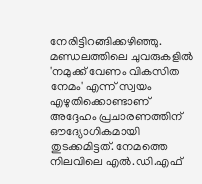നേരിട്ടിറങ്ങിക്കഴിഞ്ഞു. മണ്ഡലത്തിലെ ചുവരുകളില്‍ 'നമുക്ക് വേണം വികസിത നേമം' എന്ന് സ്വയം എഴുതിക്കൊണ്ടാണ് അദ്ദേഹം പ്രചാരണത്തിന് ഔദ്യോഗികമായി തുടക്കമിട്ടത്. നേമത്തെ നിലവിലെ എല്‍.ഡി.എഫ്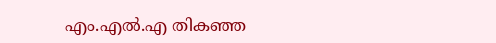എം.എല്‍.എ തികഞ്ഞ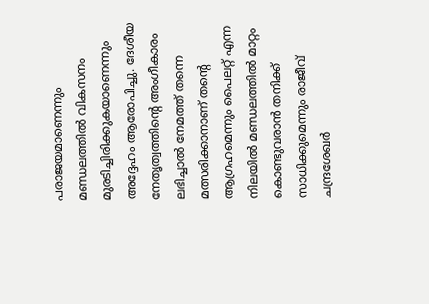പരാജയമാണെന്നും മണ്ഡലത്തില്‍ വികസനം മുരടിച്ചിരിക്കുകയാണെന്നും അദ്ദേഹം ആരോപിച്ചു. ദേശീയ നേതൃത്വത്തിന്റെ അംഗീകാരം ലഭിച്ചാല്‍ നേമത്ത് തന്നെ മത്സരിക്കാനാണ് തന്റെ ആഗ്രഹമെന്നും പൈലറ്റ് എന്ന നിലയില്‍ മണ്ഡലത്തില്‍ മാറ്റം കൊണ്ടുവരാന്‍ തനിക്ക് സാധിക്കുമെന്നും രാജീവ് ചന്ദ്രശേഖര്‍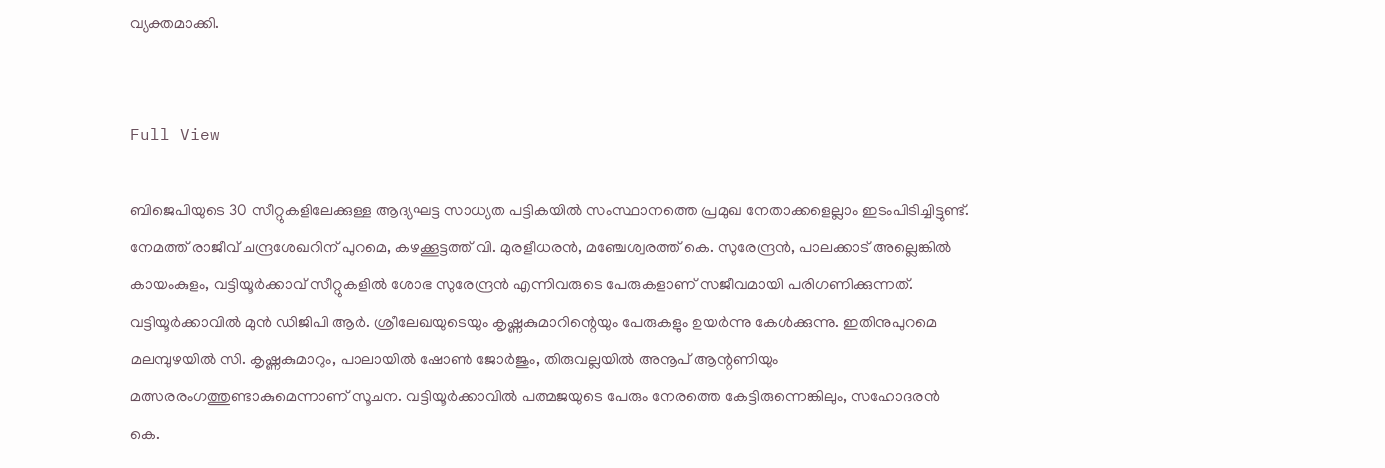വ്യക്തമാക്കി.


Full View

ബിജെപിയുടെ 30 സീറ്റുകളിലേക്കുള്ള ആദ്യഘട്ട സാധ്യത പട്ടികയില്‍ സംസ്ഥാനത്തെ പ്രമുഖ നേതാക്കളെല്ലാം ഇടംപിടിച്ചിട്ടുണ്ട്. നേമത്ത് രാജീവ് ചന്ദ്രശേഖറിന് പുറമെ, കഴക്കൂട്ടത്ത് വി. മുരളീധരന്‍, മഞ്ചേശ്വരത്ത് കെ. സുരേന്ദ്രന്‍, പാലക്കാട് അല്ലെങ്കില്‍ കായംകുളം, വട്ടിയൂര്‍ക്കാവ് സീറ്റുകളില്‍ ശോഭ സുരേന്ദ്രന്‍ എന്നിവരുടെ പേരുകളാണ് സജീവമായി പരിഗണിക്കുന്നത്. വട്ടിയൂര്‍ക്കാവില്‍ മുന്‍ ഡിജിപി ആര്‍. ശ്രീലേഖയുടെയും കൃഷ്ണകുമാറിന്റെയും പേരുകളും ഉയര്‍ന്നു കേള്‍ക്കുന്നു. ഇതിനുപുറമെ മലമ്പുഴയില്‍ സി. കൃഷ്ണകുമാറും, പാലായില്‍ ഷോണ്‍ ജോര്‍ജും, തിരുവല്ലയില്‍ അനൂപ് ആന്റണിയും മത്സരരംഗത്തുണ്ടാകുമെന്നാണ് സൂചന. വട്ടിയൂര്‍ക്കാവില്‍ പത്മജയുടെ പേരും നേരത്തെ കേട്ടിരുന്നെങ്കിലും, സഹോദരന്‍ കെ.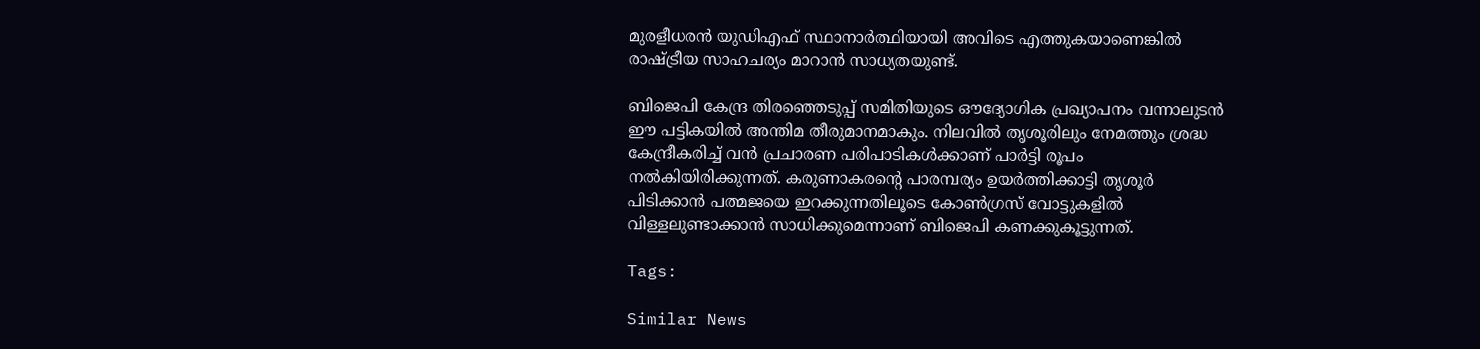മുരളീധരന്‍ യുഡിഎഫ് സ്ഥാനാര്‍ത്ഥിയായി അവിടെ എത്തുകയാണെങ്കില്‍ രാഷ്ട്രീയ സാഹചര്യം മാറാന്‍ സാധ്യതയുണ്ട്.

ബിജെപി കേന്ദ്ര തിരഞ്ഞെടുപ്പ് സമിതിയുടെ ഔദ്യോഗിക പ്രഖ്യാപനം വന്നാലുടന്‍ ഈ പട്ടികയില്‍ അന്തിമ തീരുമാനമാകും. നിലവില്‍ തൃശൂരിലും നേമത്തും ശ്രദ്ധ കേന്ദ്രീകരിച്ച് വന്‍ പ്രചാരണ പരിപാടികള്‍ക്കാണ് പാര്‍ട്ടി രൂപം നല്‍കിയിരിക്കുന്നത്. കരുണാകരന്റെ പാരമ്പര്യം ഉയര്‍ത്തിക്കാട്ടി തൃശൂര്‍ പിടിക്കാന്‍ പത്മജയെ ഇറക്കുന്നതിലൂടെ കോണ്‍ഗ്രസ് വോട്ടുകളില്‍ വിള്ളലുണ്ടാക്കാന്‍ സാധിക്കുമെന്നാണ് ബിജെപി കണക്കുകൂട്ടുന്നത്.

Tags:

Similar News